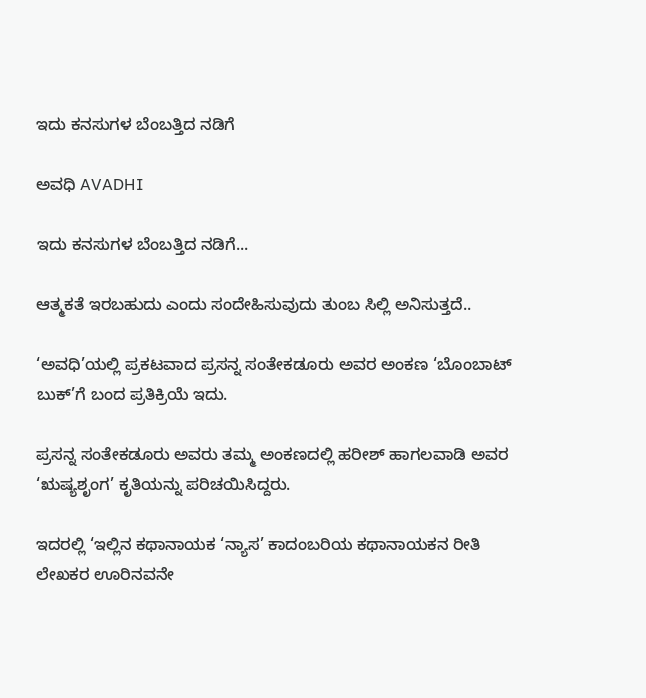ಇದು ಕನಸುಗಳ ಬೆಂಬತ್ತಿದ ನಡಿಗೆ‍

ಅವಧಿ AVADHI

ಇದು ಕನಸುಗಳ ಬೆಂಬತ್ತಿದ ನಡಿಗೆ...

ಆತ್ಮಕತೆ ಇರಬಹುದು ಎಂದು ಸಂದೇಹಿಸುವುದು ತುಂಬ ಸಿಲ್ಲಿ ಅನಿಸುತ್ತದೆ..

‘ಅವಧಿ’ಯಲ್ಲಿ ಪ್ರಕಟವಾದ ಪ್ರಸನ್ನ ಸಂತೇಕಡೂರು ಅವರ ಅಂಕಣ ‘ಬೊಂಬಾಟ್ ಬುಕ್’ಗೆ ಬಂದ ಪ್ರತಿಕ್ರಿಯೆ ಇದು.

ಪ್ರಸನ್ನ ಸಂತೇಕಡೂರು ಅವರು ತಮ್ಮ ಅಂಕಣದಲ್ಲಿ ಹರೀಶ್ ಹಾಗಲವಾಡಿ ಅವರ ‘ಋಷ್ಯಶೃಂಗ’ ಕೃತಿಯನ್ನು ಪರಿಚಯಿಸಿದ್ದರು.

ಇದರಲ್ಲಿ ‘ಇಲ್ಲಿನ ಕಥಾನಾಯಕ ‘ನ್ಯಾಸ’ ಕಾದಂಬರಿಯ ಕಥಾನಾಯಕನ ರೀತಿ ಲೇಖಕರ ಊರಿನವನೇ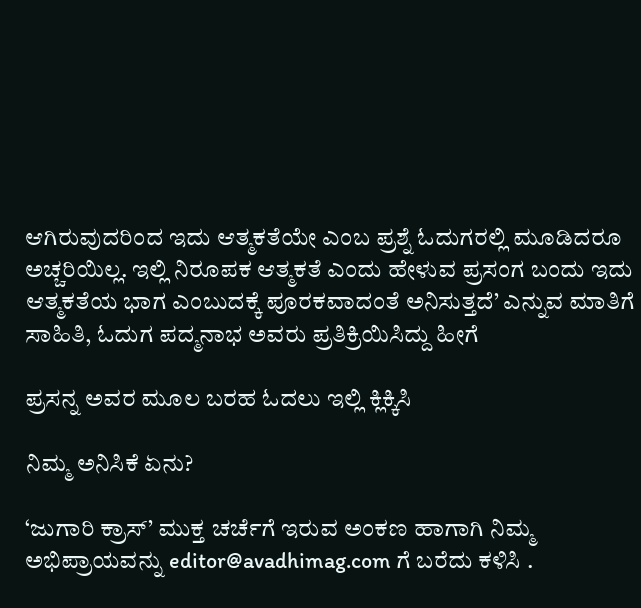ಆಗಿರುವುದರಿಂದ ಇದು ಆತ್ಮಕತೆಯೇ ಎಂಬ ಪ್ರಶ್ನೆ ಓದುಗರಲ್ಲಿ ಮೂಡಿದರೂ ಅಚ್ಚರಿಯಿಲ್ಲ. ಇಲ್ಲಿ ನಿರೂಪಕ ಆತ್ಮಕತೆ ಎಂದು ಹೇಳುವ ಪ್ರಸಂಗ ಬಂದು ಇದು ಆತ್ಮಕತೆಯ ಭಾಗ ಎಂಬುದಕ್ಕೆ ಪೂರಕವಾದಂತೆ ಅನಿಸುತ್ತದೆ’ ಎನ್ನುವ ಮಾತಿಗೆ ಸಾಹಿತಿ, ಓದುಗ ಪದ್ಮನಾಭ ಅವರು ಪ್ರತಿಕ್ರಿಯಿಸಿದ್ದು ಹೀಗೆ

ಪ್ರಸನ್ನ ಅವರ ಮೂಲ ಬರಹ ಓದಲು ಇಲ್ಲಿ ಕ್ಲಿಕ್ಕಿಸಿ

ನಿಮ್ಮ ಅನಿಸಿಕೆ ಏನು?

‘ಜುಗಾರಿ ಕ್ರಾಸ್’ ಮುಕ್ತ ಚರ್ಚೆಗೆ ಇರುವ ಅಂಕಣ ಹಾಗಾಗಿ ನಿಮ್ಮ ಅಭಿಪ್ರಾಯವನ್ನು editor@avadhimag.com ಗೆ ಬರೆದು ಕಳಿಸಿ .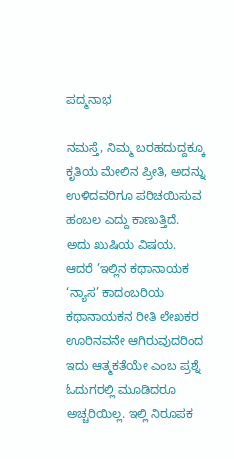ಪದ್ಮನಾಭ

ನಮಸ್ತೆ, ನಿಮ್ಮ ಬರಹದುದ್ದಕ್ಕೂ ಕೃತಿಯ ಮೇಲಿನ ಪ್ರೀತಿ, ಅದನ್ನು ಉಳಿದವರಿಗೂ ಪರಿಚಯಿಸುವ ಹಂಬಲ ಎದ್ದು ಕಾಣುತ್ತಿದೆ. ಅದು ಖುಷಿಯ ವಿಷಯ. ಆದರೆ ’ಇಲ್ಲಿನ ಕಥಾನಾಯಕ ‘ನ್ಯಾಸ’ ಕಾದಂಬರಿಯ ಕಥಾನಾಯಕನ ರೀತಿ ಲೇಖಕರ ಊರಿನವನೇ ಆಗಿರುವುದರಿಂದ ಇದು ಆತ್ಮಕತೆಯೇ ಎಂಬ ಪ್ರಶ್ನೆ ಓದುಗರಲ್ಲಿ ಮೂಡಿದರೂ ಅಚ್ಚರಿಯಿಲ್ಲ. ಇಲ್ಲಿ ನಿರೂಪಕ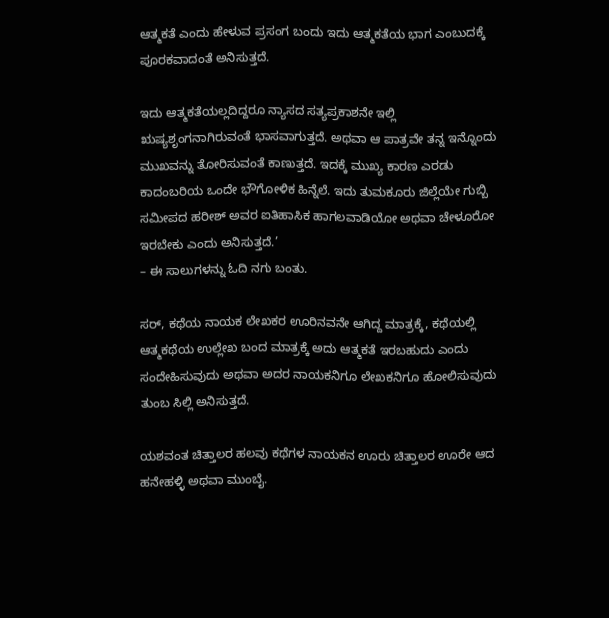ಆತ್ಮಕತೆ ಎಂದು ಹೇಳುವ ಪ್ರಸಂಗ ಬಂದು ಇದು ಆತ್ಮಕತೆಯ ಭಾಗ ಎಂಬುದಕ್ಕೆ ಪೂರಕವಾದಂತೆ ಅನಿಸುತ್ತದೆ.

ಇದು ಆತ್ಮಕತೆಯಲ್ಲದಿದ್ದರೂ ನ್ಯಾಸದ ಸತ್ಯಪ್ರಕಾಶನೇ ಇಲ್ಲಿ ಋಷ್ಯಶೃಂಗನಾಗಿರುವಂತೆ ಭಾಸವಾಗುತ್ತದೆ. ಅಥವಾ ಆ ಪಾತ್ರವೇ ತನ್ನ ಇನ್ನೊಂದು ಮುಖವನ್ನು ತೋರಿಸುವಂತೆ ಕಾಣುತ್ತದೆ. ಇದಕ್ಕೆ ಮುಖ್ಯ ಕಾರಣ ಎರಡು ಕಾದಂಬರಿಯ ಒಂದೇ ಭೌಗೋಳಿಕ ಹಿನ್ನೆಲೆ. ಇದು ತುಮಕೂರು ಜಿಲ್ಲೆಯೇ ಗುಬ್ಬಿ ಸಮೀಪದ ಹರೀಶ್ ಅವರ ಐತಿಹಾಸಿಕ ಹಾಗಲವಾಡಿಯೋ ಅಥವಾ ಚೇಳೂರೋ ಇರಬೇಕು ಎಂದು ಅನಿಸುತ್ತದೆ.’
– ಈ ಸಾಲುಗಳನ್ನು ಓದಿ ನಗು ಬಂತು.

ಸರ್, ಕಥೆಯ ನಾಯಕ ಲೇಖಕರ ಊರಿನವನೇ ಆಗಿದ್ದ ಮಾತ್ರಕ್ಕೆ, ಕಥೆಯಲ್ಲಿ ಆತ್ಮಕಥೆಯ ಉಲ್ಲೇಖ ಬಂದ ಮಾತ್ರಕ್ಕೆ ಅದು ಆತ್ಮಕತೆ ಇರಬಹುದು ಎಂದು ಸಂದೇಹಿಸುವುದು ಅಥವಾ ಅದರ ನಾಯಕನಿಗೂ ಲೇಖಕನಿಗೂ ಹೋಲಿಸುವುದು ತುಂಬ ಸಿಲ್ಲಿ ಅನಿಸುತ್ತದೆ.

ಯಶವಂತ ಚಿತ್ತಾಲರ ಹಲವು ಕಥೆಗಳ ನಾಯಕನ ಊರು ಚಿತ್ತಾಲರ ಊರೇ ಆದ ಹನೇಹಳ್ಳಿ ಅಥವಾ ಮುಂಬೈ.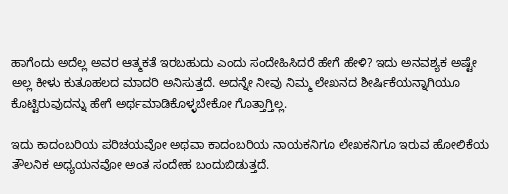ಹಾಗೆಂದು ಅದೆಲ್ಲ ಅವರ ಆತ್ಮಕತೆ ಇರಬಹುದು ಎಂದು ಸಂದೇಹಿಸಿದರೆ ಹೇಗೆ ಹೇಳಿ? ಇದು ಅನವಶ್ಯಕ ಅಷ್ಟೇ ಅಲ್ಲ ಕೀಳು ಕುತೂಹಲದ ಮಾದರಿ ಅನಿಸುತ್ತದೆ. ಅದನ್ನೇ ನೀವು ನಿಮ್ಮ ಲೇಖನದ ಶೀರ್ಷಿಕೆಯನ್ನಾಗಿಯೂ ಕೊಟ್ಟಿರುವುದನ್ನು ಹೇಗೆ ಅರ್ಥಮಾಡಿಕೊಳ್ಳಬೇಕೋ ಗೊತ್ತಾಗ್ತಿಲ್ಲ.

ಇದು ಕಾದಂಬರಿಯ ಪರಿಚಯವೋ ಅಥವಾ ಕಾದಂಬರಿಯ ನಾಯಕನಿಗೂ ಲೇಖಕನಿಗೂ ಇರುವ ಹೋಲಿಕೆಯ ತೌಲನಿಕ ಅಧ್ಯಯನವೋ ಅಂತ ಸಂದೇಹ ಬಂದುಬಿಡುತ್ತದೆ.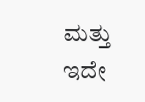ಮತ್ತು ಇದೇ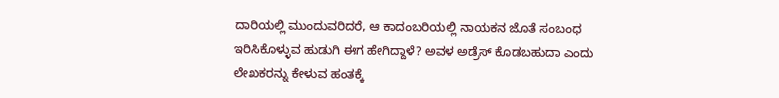ದಾರಿಯಲ್ಲಿ ಮುಂದುವರಿದರೆ, ಆ ಕಾದಂಬರಿಯಲ್ಲಿ ನಾಯಕನ ಜೊತೆ ಸಂಬಂಧ ಇರಿಸಿಕೊಳ್ಳುವ ಹುಡುಗಿ ಈಗ ಹೇಗಿದ್ದಾಳೆ? ಅವಳ ಅಡ್ರೆಸ್ ಕೊಡಬಹುದಾ ಎಂದು ಲೇಖಕರನ್ನು ಕೇಳುವ ಹಂತಕ್ಕೆ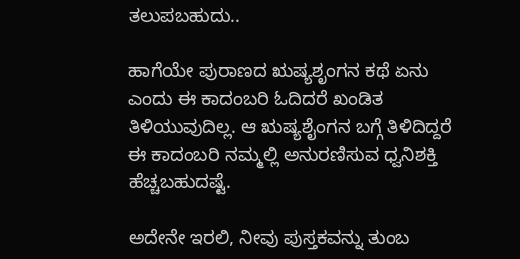ತಲುಪಬಹುದು..

ಹಾಗೆಯೇ ಪುರಾಣದ ಋಷ್ಯಶೃಂಗನ ಕಥೆ ಏನು ಎಂದು ಈ ಕಾದಂಬರಿ ಓದಿದರೆ ಖಂಡಿತ ತಿಳಿಯುವುದಿಲ್ಲ. ಆ ಋಷ್ಯಶೈಂಗನ ಬಗ್ಗೆ ತಿಳಿದಿದ್ದರೆ ಈ ಕಾದಂಬರಿ ನಮ್ಮಲ್ಲಿ ಅನುರಣಿಸುವ ಧ್ವನಿಶಕ್ತಿ ಹೆಚ್ಚಬಹುದಷ್ಟೆ.

ಅದೇನೇ ಇರಲಿ, ನೀವು ಪುಸ್ತಕವನ್ನು ತುಂಬ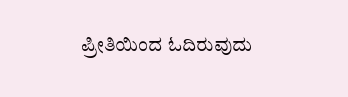ಪ್ರೀತಿಯಿಂದ ಓದಿರುವುದು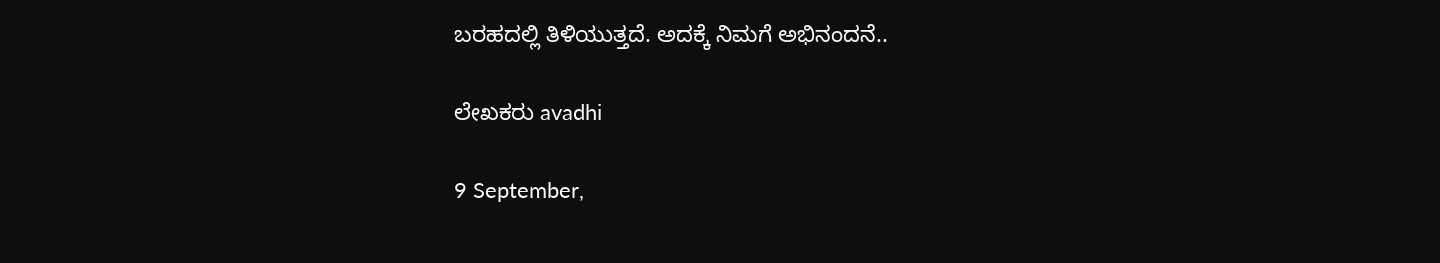ಬರಹದಲ್ಲಿ ತಿಳಿಯುತ್ತದೆ. ಅದಕ್ಕೆ ನಿಮಗೆ ಅಭಿನಂದನೆ..

ಲೇಖಕರು avadhi

9 September,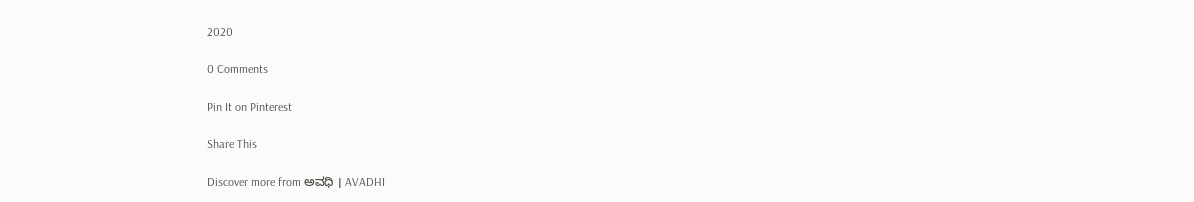2020

0 Comments

Pin It on Pinterest

Share This

Discover more from ಅವಧಿ । AVADHI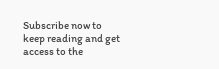Subscribe now to keep reading and get access to the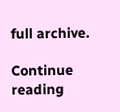full archive.

Continue reading